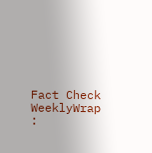Fact Check
WeeklyWrap :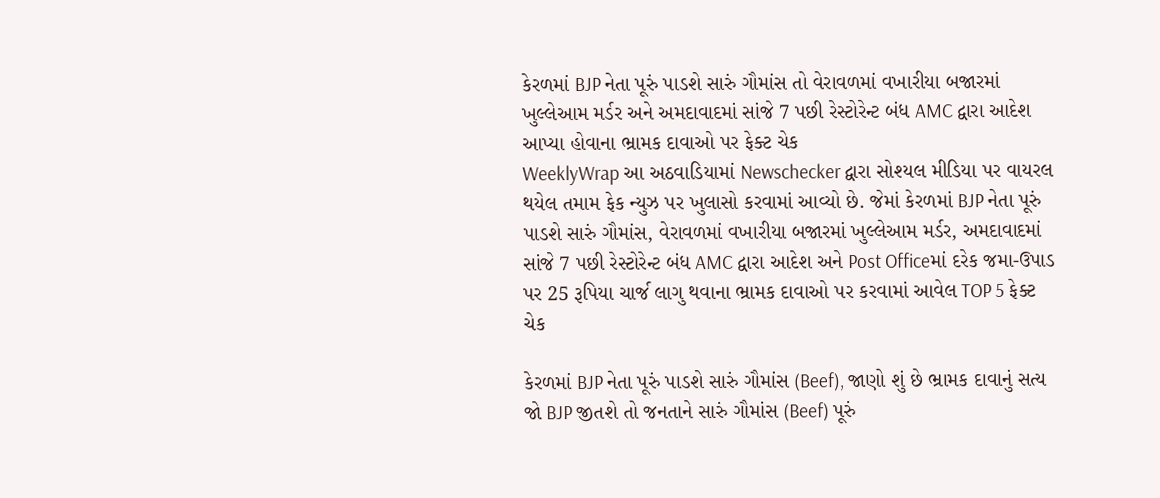કેરળમાં BJP નેતા પૂરું પાડશે સારું ગૌમાંસ તો વેરાવળમાં વખારીયા બજારમાં ખુલ્લેઆમ મર્ડર અને અમદાવાદમાં સાંજે 7 પછી રેસ્ટોરેન્ટ બંધ AMC દ્વારા આદેશ આપ્યા હોવાના ભ્રામક દાવાઓ પર ફેક્ટ ચેક
WeeklyWrap આ અઠવાડિયામાં Newschecker દ્વારા સોશ્યલ મીડિયા પર વાયરલ થયેલ તમામ ફેક ન્યુઝ પર ખુલાસો કરવામાં આવ્યો છે. જેમાં કેરળમાં BJP નેતા પૂરું પાડશે સારું ગૌમાંસ, વેરાવળમાં વખારીયા બજારમાં ખુલ્લેઆમ મર્ડર, અમદાવાદમાં સાંજે 7 પછી રેસ્ટોરેન્ટ બંધ AMC દ્વારા આદેશ અને Post Officeમાં દરેક જમા-ઉપાડ પર 25 રૂપિયા ચાર્જ લાગુ થવાના ભ્રામક દાવાઓ પર કરવામાં આવેલ TOP 5 ફેક્ટ ચેક

કેરળમાં BJP નેતા પૂરું પાડશે સારું ગૌમાંસ (Beef), જાણો શું છે ભ્રામક દાવાનું સત્ય
જો BJP જીતશે તો જનતાને સારું ગૌમાંસ (Beef) પૂરું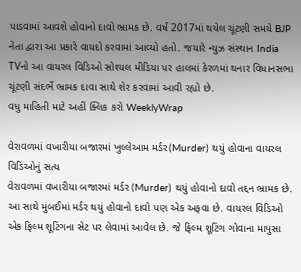પાડવામાં આવશે હોવાનો દાવો ભ્રામક છે. વર્ષ 2017માં થયેલ ચૂંટણી સમયે BJP નેતા દ્વારા આ પ્રકારે વાયદો કરવામાં આવ્યો હતો. જયારે ન્યુઝ સંસ્થાન India TVનો આ વાયરલ વિડિઓ સોશ્યલ મીડિયા પર હાલમાં કેરળમાં થનાર વિધાનસભા ચૂંટણી સંદર્ભે ભ્રામક દાવા સાથે શેર કરવામાં આવી રહ્યો છે.
વધુ માહિતી માટે અહીં ક્લિક કરો WeeklyWrap

વેરાવળમાં વખારીયા બજારમાં ખુલ્લેઆમ મર્ડર(Murder) થયું હોવાના વાયરલ વિડિઓનું સત્ય
વેરાવળમાં વખારીયા બજારમાં મર્ડર (Murder) થયું હોવાનો દાવો તદ્દન ભ્રામક છે. આ સાથે મુંબઈમાં મર્ડર થયું હોવાનો દાવો પણ એક અફવા છે. વાયરલ વિડિઓ એક ફિલ્મ શૂટિંગના સેટ પર લેવામાં આવેલ છે. જે ફિલ્મ શૂટિંગ ગોવાના માપુસા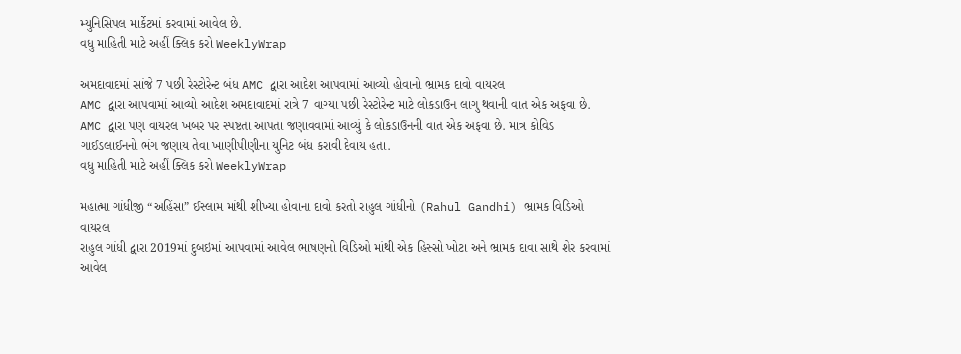મ્યુનિસિપલ માર્કેટમાં કરવામાં આવેલ છે.
વધુ માહિતી માટે અહીં ક્લિક કરો WeeklyWrap

અમદાવાદમાં સાંજે 7 પછી રેસ્ટોરેન્ટ બંધ AMC દ્વારા આદેશ આપવામાં આવ્યો હોવાનો ભ્રામક દાવો વાયરલ
AMC દ્વારા આપવામાં આવ્યો આદેશ અમદાવાદમાં રાત્રે 7 વાગ્યા પછી રેસ્ટોરેન્ટ માટે લોકડાઉન લાગુ થવાની વાત એક અફવા છે. AMC દ્વારા પણ વાયરલ ખબર પર સ્પષ્ટતા આપતા જણાવવામાં આવ્યું કે લોકડાઉનની વાત એક અફવા છે. માત્ર કોવિડ ગાઈડલાઈનનો ભંગ જણાય તેવા ખાણીપીણીના યુનિટ બંધ કરાવી દેવાય હતા.
વધુ માહિતી માટે અહીં ક્લિક કરો WeeklyWrap

મહાત્મા ગાંધીજી “અહિંસા” ઈસ્લામ માંથી શીખ્યા હોવાના દાવો કરતો રાહુલ ગાંધીનો (Rahul Gandhi) ભ્રામક વિડિઓ વાયરલ
રાહુલ ગાંધી દ્વારા 2019માં દુબઇમાં આપવામાં આવેલ ભાષણનો વિડિઓ માંથી એક હિસ્સો ખોટા અને ભ્રામક દાવા સાથે શેર કરવામાં આવેલ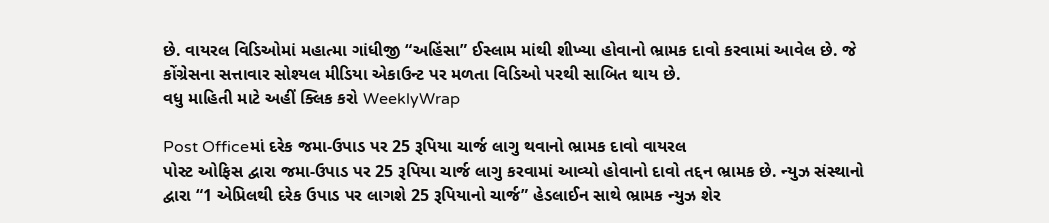છે. વાયરલ વિડિઓમાં મહાત્મા ગાંધીજી “અહિંસા” ઈસ્લામ માંથી શીખ્યા હોવાનો ભ્રામક દાવો કરવામાં આવેલ છે. જે કોંગ્રેસના સત્તાવાર સોશ્યલ મીડિયા એકાઉન્ટ પર મળતા વિડિઓ પરથી સાબિત થાય છે.
વધુ માહિતી માટે અહીં ક્લિક કરો WeeklyWrap

Post Officeમાં દરેક જમા-ઉપાડ પર 25 રૂપિયા ચાર્જ લાગુ થવાનો ભ્રામક દાવો વાયરલ
પોસ્ટ ઓફિસ દ્વારા જમા-ઉપાડ પર 25 રૂપિયા ચાર્જ લાગુ કરવામાં આવ્યો હોવાનો દાવો તદ્દન ભ્રામક છે. ન્યુઝ સંસ્થાનો દ્વારા “1 એપ્રિલથી દરેક ઉપાડ પર લાગશે 25 રૂપિયાનો ચાર્જ” હેડલાઈન સાથે ભ્રામક ન્યુઝ શેર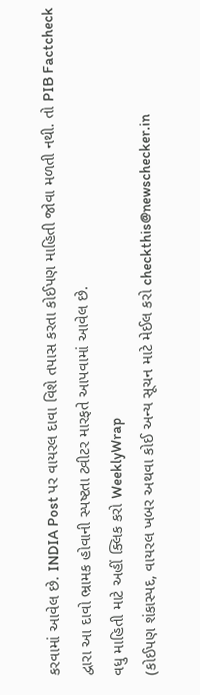કરવામાં આવેલ છે. INDIA Post પર વાયરલ દાવા વિશે તપાસ કરતા કોઈપણ માહિતી જોવા મળતી નથી. તો PIB Factcheck દ્વારા આ દાવો ભ્રામક હોવાની સ્પષ્ટતા ટ્વીટર મારફતે આપવામાં આવેલ છે.
વધુ માહિતી માટે અહીં ક્લિક કરો WeeklyWrap
(કોઈપણ શંકાસ્પદ, વાયરલ ખબર અથવા કોઈ અન્ય સૂચન માટે મેઈલ કરો checkthis@newschecker.in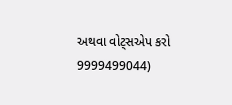અથવા વોટ્સએપ કરો 9999499044)